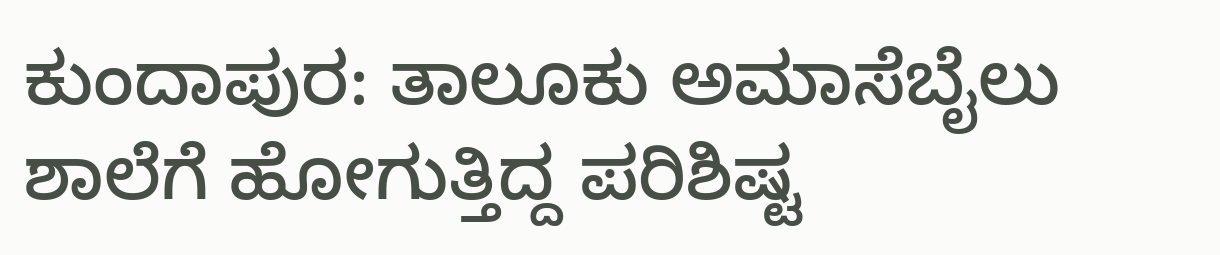ಕುಂದಾಪುರ: ತಾಲೂಕು ಅಮಾಸೆಬೈಲು ಶಾಲೆಗೆ ಹೋಗುತ್ತಿದ್ದ ಪರಿಶಿಷ್ಟ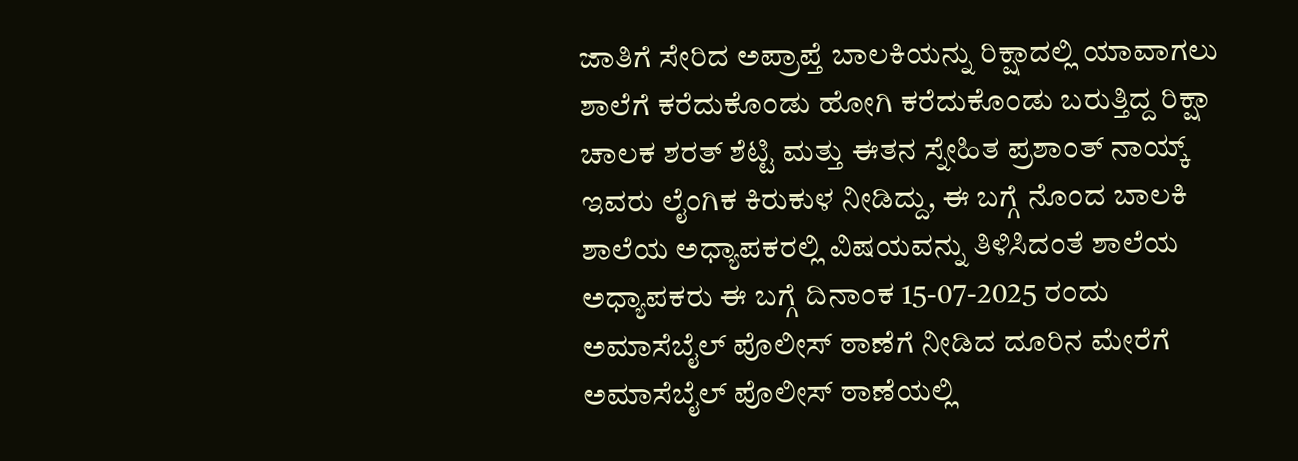ಜಾತಿಗೆ ಸೇರಿದ ಅಪ್ರಾಪ್ತೆ ಬಾಲಕಿಯನ್ನು ರಿಕ್ಷಾದಲ್ಲಿ ಯಾವಾಗಲು ಶಾಲೆಗೆ ಕರೆದುಕೊಂಡು ಹೋಗಿ ಕರೆದುಕೊಂಡು ಬರುತ್ತಿದ್ದ ರಿಕ್ಷಾ ಚಾಲಕ ಶರತ್ ಶೆಟ್ಟಿ ಮತ್ತು ಈತನ ಸ್ನೇಹಿತ ಪ್ರಶಾಂತ್ ನಾಯ್ಕ್ ಇವರು ಲೈಂಗಿಕ ಕಿರುಕುಳ ನೀಡಿದ್ದು, ಈ ಬಗ್ಗೆ ನೊಂದ ಬಾಲಕಿ ಶಾಲೆಯ ಅಧ್ಯಾಪಕರಲ್ಲಿ ವಿಷಯವನ್ನು ತಿಳಿಸಿದಂತೆ ಶಾಲೆಯ ಅಧ್ಯಾಪಕರು ಈ ಬಗ್ಗೆ ದಿನಾಂಕ 15-07-2025 ರಂದು ಅಮಾಸೆಬೈಲ್ ಪೊಲೀಸ್ ಠಾಣೆಗೆ ನೀಡಿದ ದೂರಿನ ಮೇರೆಗೆ ಅಮಾಸೆಬೈಲ್ ಪೊಲೀಸ್ ಠಾಣೆಯಲ್ಲಿ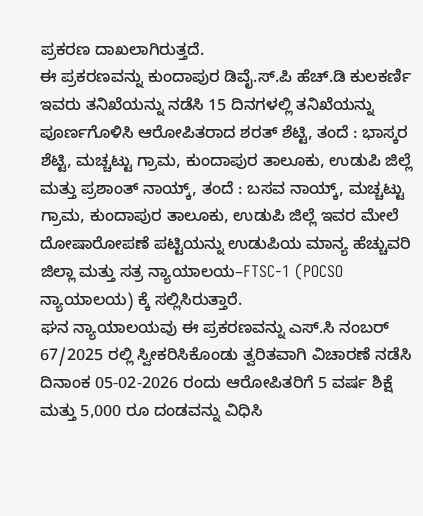ಪ್ರಕರಣ ದಾಖಲಾಗಿರುತ್ತದೆ.
ಈ ಪ್ರಕರಣವನ್ನು ಕುಂದಾಪುರ ಡಿವೈ.ಸ್.ಪಿ ಹೆಚ್.ಡಿ ಕುಲಕರ್ಣಿ ಇವರು ತನಿಖೆಯನ್ನು ನಡೆಸಿ 15 ದಿನಗಳಲ್ಲಿ ತನಿಖೆಯನ್ನು ಪೂರ್ಣಗೊಳಿಸಿ ಆರೋಪಿತರಾದ ಶರತ್ ಶೆಟ್ಟಿ, ತಂದೆ : ಭಾಸ್ಕರ ಶೆಟ್ಟಿ, ಮಚ್ಚಟ್ಟು ಗ್ರಾಮ, ಕುಂದಾಪುರ ತಾಲೂಕು, ಉಡುಪಿ ಜಿಲ್ಲೆ ಮತ್ತು ಪ್ರಶಾಂತ್ ನಾಯ್ಕ್, ತಂದೆ : ಬಸವ ನಾಯ್ಕ್, ಮಚ್ಚಟ್ಟು ಗ್ರಾಮ, ಕುಂದಾಪುರ ತಾಲೂಕು, ಉಡುಪಿ ಜಿಲ್ಲೆ ಇವರ ಮೇಲೆ ದೋಷಾರೋಪಣೆ ಪಟ್ಟಿಯನ್ನು ಉಡುಪಿಯ ಮಾನ್ಯ ಹೆಚ್ಚುವರಿ ಜಿಲ್ಲಾ ಮತ್ತು ಸತ್ರ ನ್ಯಾಯಾಲಯ–FTSC-1 (POCSO ನ್ಯಾಯಾಲಯ) ಕ್ಕೆ ಸಲ್ಲಿಸಿರುತ್ತಾರೆ.
ಘನ ನ್ಯಾಯಾಲಯವು ಈ ಪ್ರಕರಣವನ್ನು ಎಸ್.ಸಿ ನಂಬರ್ 67/2025 ರಲ್ಲಿ ಸ್ವೀಕರಿಸಿಕೊಂಡು ತ್ವರಿತವಾಗಿ ವಿಚಾರಣೆ ನಡೆಸಿ ದಿನಾಂಕ 05-02-2026 ರಂದು ಆರೋಪಿತರಿಗೆ 5 ವರ್ಷ ಶಿಕ್ಷೆ ಮತ್ತು 5,000 ರೂ ದಂಡವನ್ನು ವಿಧಿಸಿ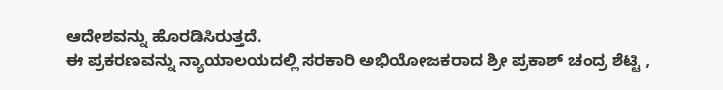ಆದೇಶವನ್ನು ಹೊರಡಿಸಿರುತ್ತದೆ.
ಈ ಪ್ರಕರಣವನ್ನು ನ್ಯಾಯಾಲಯದಲ್ಲಿ ಸರಕಾರಿ ಅಭಿಯೋಜಕರಾದ ಶ್ರೀ ಪ್ರಕಾಶ್ ಚಂದ್ರ ಶೆಟ್ಟಿ ,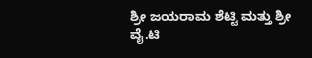ಶ್ರೀ ಜಯರಾಮ ಶೆಟ್ಟಿ ಮತ್ತು ಶ್ರೀ ವೈ.ಟಿ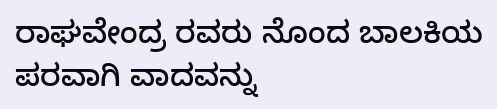ರಾಘವೇಂದ್ರ ರವರು ನೊಂದ ಬಾಲಕಿಯ ಪರವಾಗಿ ವಾದವನ್ನು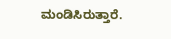ಮಂಡಿಸಿರುತ್ತಾರೆ.